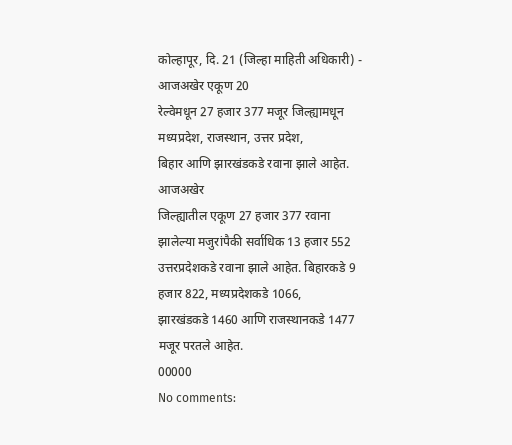कोल्हापूर, दि. 21 (जिल्हा माहिती अधिकारी) - आजअखेर एकूण 20
रेल्वेमधून 27 हजार 377 मजूर जिल्ह्यामधून मध्यप्रदेश, राजस्थान, उत्तर प्रदेश,
बिहार आणि झारखंडकडे रवाना झाले आहेत.
आजअखेर
जिल्ह्यातील एकूण 27 हजार 377 रवाना झालेल्या मजुरांपैकी सर्वाधिक 13 हजार 552
उत्तरप्रदेशकडे रवाना झाले आहेत. बिहारकडे 9 हजार 822, मध्यप्रदेशकडे 1066,
झारखंडकडे 1460 आणि राजस्थानकडे 1477 मजूर परतले आहेत.
00000
No comments: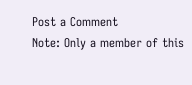Post a Comment
Note: Only a member of this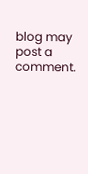blog may post a comment.